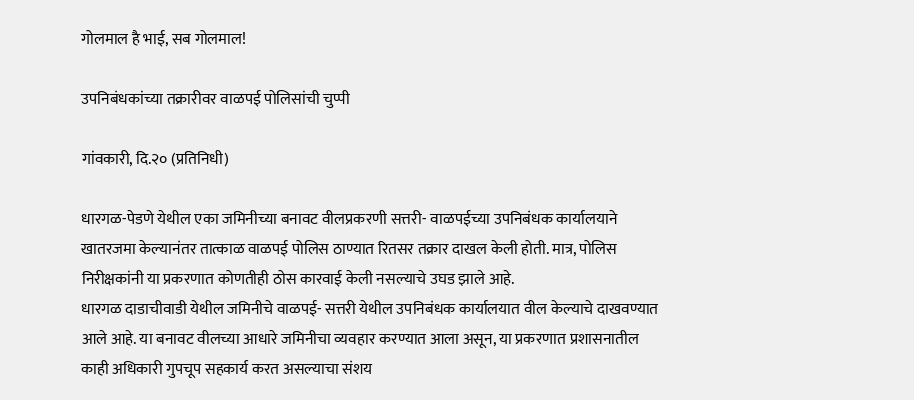गोलमाल है भाई, सब गोलमाल!

उपनिबंधकांच्या तक्रारीवर वाळपई पोलिसांची चुप्पी

गांवकारी, दि.२० (प्रतिनिधी)

धारगळ-पेडणे येथील एका जमिनीच्या बनावट वीलप्रकरणी सत्तरी- वाळपईच्या उपनिबंधक कार्यालयाने खातरजमा केल्यानंतर तात्काळ वाळपई पोलिस ठाण्यात रितसर तक्रार दाखल केली होती. मात्र, पोलिस निरीक्षकांनी या प्रकरणात कोणतीही ठोस कारवाई केली नसल्याचे उघड झाले आहे.
धारगळ दाडाचीवाडी येथील जमिनीचे वाळपई- सत्तरी येथील उपनिबंधक कार्यालयात वील केल्याचे दाखवण्यात आले आहे. या बनावट वीलच्या आधारे जमिनीचा व्यवहार करण्यात आला असून, या प्रकरणात प्रशासनातील काही अधिकारी गुपचूप सहकार्य करत असल्याचा संशय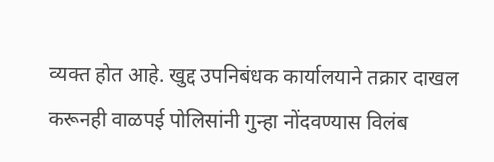व्यक्त होत आहे. खुद्द उपनिबंधक कार्यालयाने तक्रार दाखल करूनही वाळपई पोलिसांनी गुन्हा नोंदवण्यास विलंब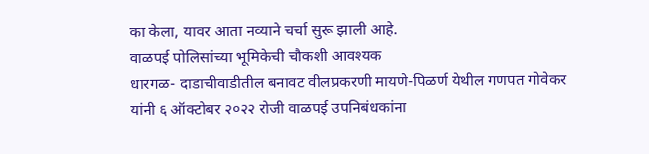का केला, यावर आता नव्याने चर्चा सुरू झाली आहे.
वाळपई पोलिसांच्या भूमिकेची चौकशी आवश्यक
धारगळ- दाडाचीवाडीतील बनावट वीलप्रकरणी मायणे-पिळर्ण येथील गणपत गोवेकर यांनी ६ ऑक्टोबर २०२२ रोजी वाळपई उपनिबंधकांना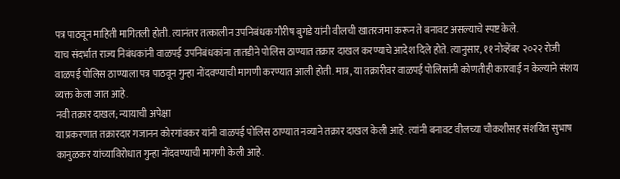पत्र पाठवून माहिती मागितली होती. त्यानंतर तत्कालीन उपनिबंधक गौरीष बुगडे यांनी वीलची खातरजमा करून ते बनावट असल्याचे स्पष्ट केले.
याच संदर्भात राज्य निबंधकांनी वाळपई उपनिबंधकांना तातडीने पोलिस ठाण्यात तक्रार दाखल करण्याचे आदेश दिले होते. त्यानुसार, ११ नोव्हेंबर २०२२ रोजी वाळपई पोलिस ठाण्याला पत्र पाठवून गुन्हा नोंदवण्याची मागणी करण्यात आली होती. मात्र, या तक्रारीवर वाळपई पोलिसांनी कोणतीही कारवाई न केल्याने संशय व्यक्त केला जात आहे.
नवी तक्रार दाखल; न्यायाची अपेक्षा
या प्रकरणात तक्रारदार गजानन कोरगांवकर यांनी वाळपई पोलिस ठाण्यात नव्याने तक्रार दाखल केली आहे. त्यांनी बनावट वीलच्या चौकशीसह संशयित सुभाष कानुळकर यांच्याविरोधात गुन्हा नोंदवण्याची मागणी केली आहे.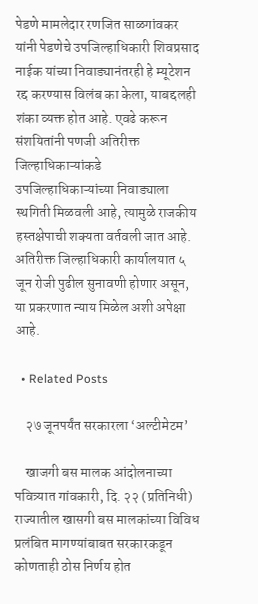पेडणे मामलेदार रणजित साळगांवकर यांनी पेडणेचे उपजिल्हाधिकारी शिवप्रसाद नाईक यांच्या निवाड्यानंतरही हे म्यूटेशन रद्द करण्यास विलंब का केला, याबद्दलही शंका व्यक्त होत आहे. एवढे करून संशयितांनी पणजी अतिरीक्त जिल्हाधिकाऱ्यांकडे उपजिल्हाधिकाऱ्यांच्या निवाड्याला स्थगिती मिळवली आहे, त्यामुळे राजकीय हस्तक्षेपाची शक्यता वर्तवली जात आहे.
अतिरीक्त जिल्हाधिकारी कार्यालयात ५ जून रोजी पुढील सुनावणी होणार असून, या प्रकरणात न्याय मिळेल अशी अपेक्षा आहे.

  • Related Posts

    २७ जूनपर्यंत सरकारला ‘अल्टीमेटम’

    खाजगी बस मालक आंदोलनाच्या पवित्र्यात गांवकारी, दि. २२ (प्रतिनिधी) राज्यातील खासगी बस मालकांच्या विविध प्रलंबित मागण्यांबाबत सरकारकडून कोणताही ठोस निर्णय होत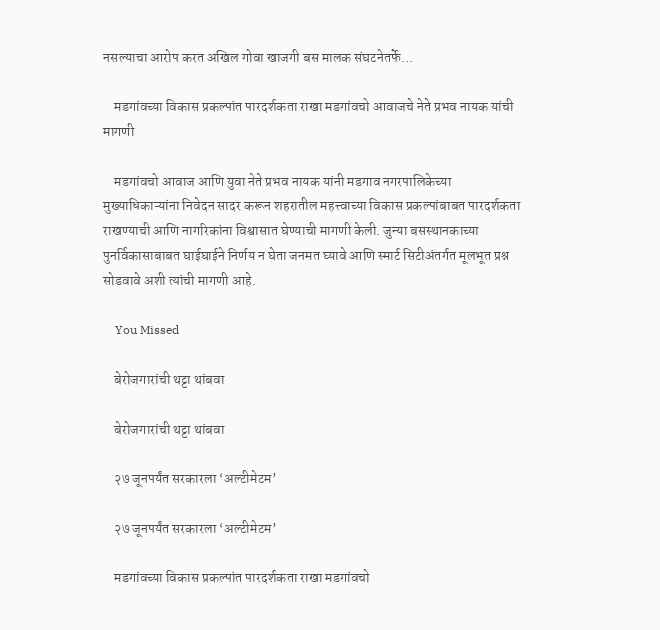नसल्याचा आरोप करत अखिल गोवा खाजगी बस मालक संघटनेतर्फे…

    मडगांवच्या विकास प्रकल्पांत पारदर्शकता राखा मडगांवचो आवाजचे नेते प्रभव नायक यांची मागणी

    मडगांवचो आवाज आणि युवा नेते प्रभव नायक यांनी मडगाव नगरपालिकेच्या मुख्याधिकाऱ्यांना निवेदन सादर करून शहरातील महत्त्वाच्या विकास प्रकल्पांबाबत पारदर्शकता राखण्याची आणि नागरिकांना विश्वासात घेण्याची मागणी केली. जुन्या बसस्थानकाच्या पुनर्विकासाबाबत घाईघाईने निर्णय न घेता जनमत घ्यावे आणि स्मार्ट सिटीअंतर्गत मूलभूत प्रश्न सोडवावे अशी त्यांची मागणी आहे.

    You Missed

    बेरोजगारांची थट्टा थांबवा

    बेरोजगारांची थट्टा थांबवा

    २७ जूनपर्यंत सरकारला ‘अल्टीमेटम’

    २७ जूनपर्यंत सरकारला ‘अल्टीमेटम’

    मडगांवच्या विकास प्रकल्पांत पारदर्शकता राखा मडगांवचो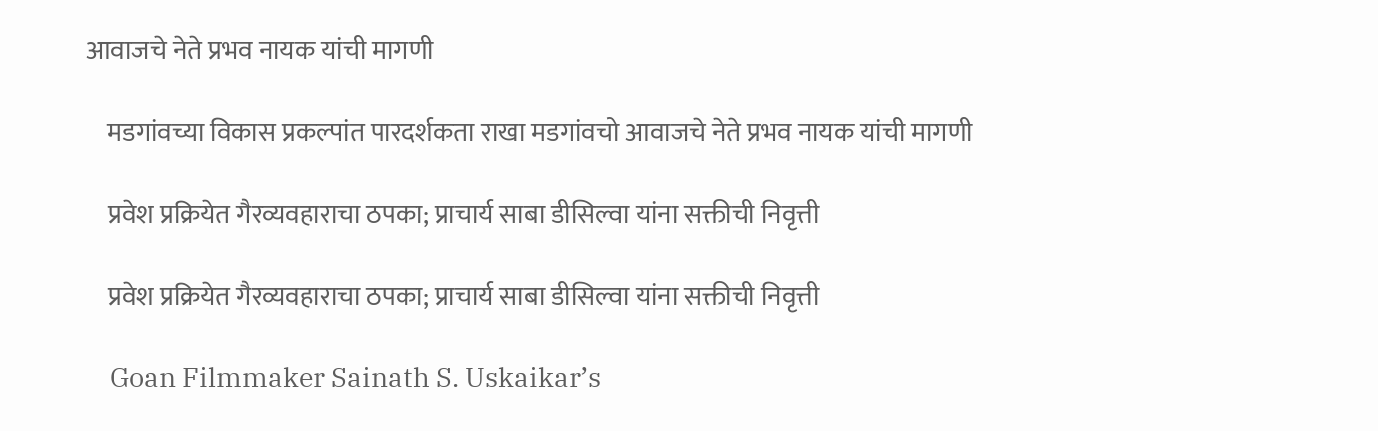आवाजचे नेते प्रभव नायक यांची मागणी

    मडगांवच्या विकास प्रकल्पांत पारदर्शकता राखा मडगांवचो आवाजचे नेते प्रभव नायक यांची मागणी

    प्रवेश प्रक्रियेत गैरव्यवहाराचा ठपका; प्राचार्य साबा डीसिल्वा यांना सक्तीची निवृत्ती

    प्रवेश प्रक्रियेत गैरव्यवहाराचा ठपका; प्राचार्य साबा डीसिल्वा यांना सक्तीची निवृत्ती

    Goan Filmmaker Sainath S. Uskaikar’s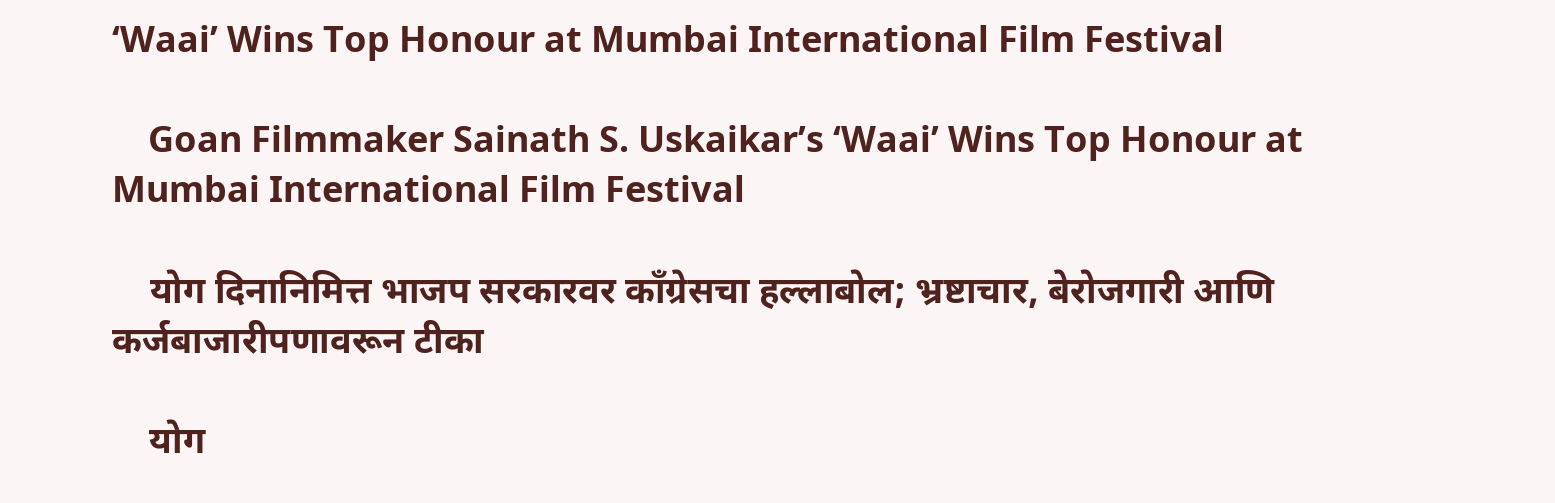‘Waai’ Wins Top Honour at Mumbai International Film Festival

    Goan Filmmaker Sainath S. Uskaikar’s ‘Waai’ Wins Top Honour at Mumbai International Film Festival

    योग दिनानिमित्त भाजप सरकारवर काँग्रेसचा हल्लाबोल; भ्रष्टाचार, बेरोजगारी आणि कर्जबाजारीपणावरून टीका

    योग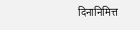दिनानिमित्त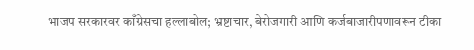भाजप सरकारवर काँग्रेसचा हल्लाबोल; भ्रष्टाचार, बेरोजगारी आणि कर्जबाजारीपणावरून टीका